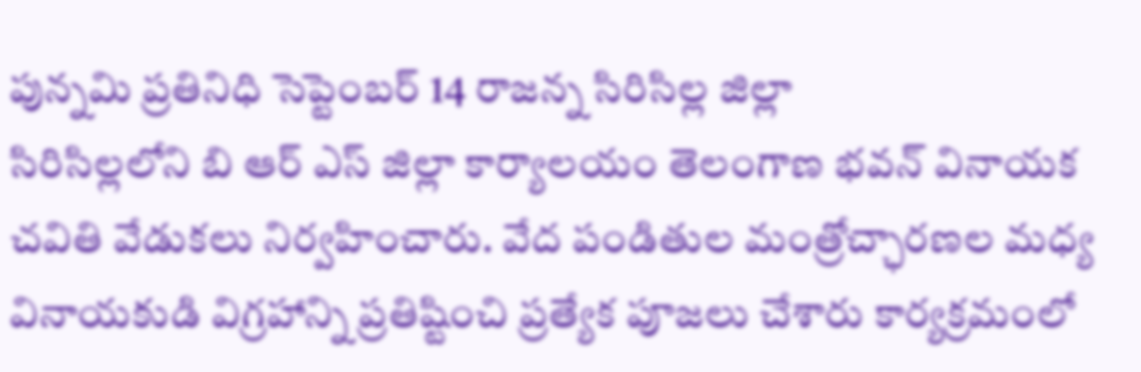పున్నమి ప్రతినిధి సెప్టెంబర్ 14 రాజన్న సిరిసిల్ల జిల్లా
సిరిసిల్లలోని బి ఆర్ ఎస్ జిల్లా కార్యాలయం తెలంగాణ భవన్ వినాయక చవితి వేడుకలు నిర్వహించారు. వేద పండితుల మంత్రోచ్ఛారణల మధ్య వినాయకుడి విగ్రహాన్ని ప్రతిష్టించి ప్రత్యేక పూజలు చేశారు కార్యక్రమంలో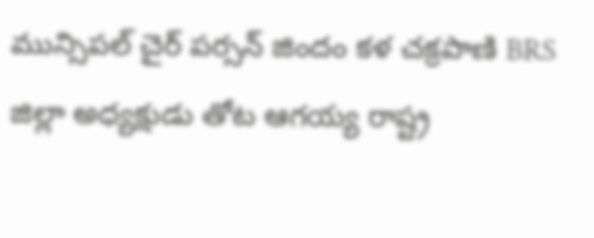మున్సిపల్ చైర్ పర్సన్ జిందం కళ చక్రపాణి BRS జిల్లా అధ్యక్షుడు తోట ఆగయ్య రాష్ట్ర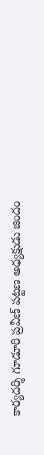కార్యదర్శి గూడూరి ప్రవీణ్ పట్టణ అధ్యక్షుడు జిందం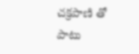చక్రపాణి తో పాటు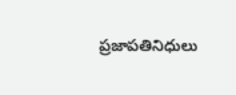ప్రజాపతినిధులు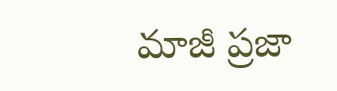మాజీ ప్రజా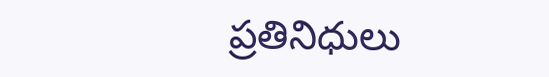ప్రతినిధులు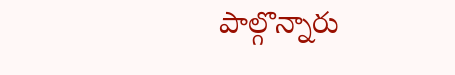పాల్గొన్నారు